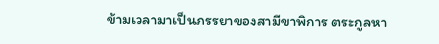ข้ามเวลามาเป็นภรรยาของสามีขาพิการ ตระกูลหา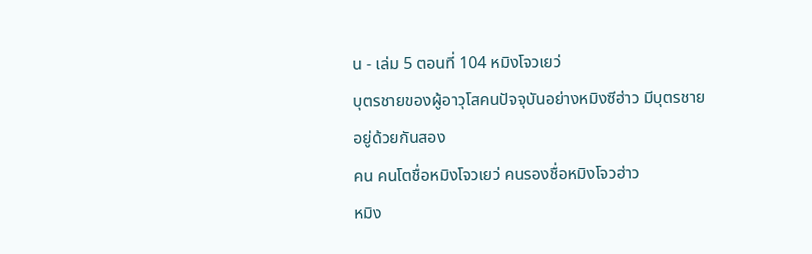น - เล่ม 5 ตอนที่ 104 หมิงโจวเยว่
บุตรชายของผู้อาวุโสคนปัจจุบันอย่างหมิงซีฮ่าว มีบุตรชายอยู่ด้วยกันสอง
คน คนโตชื่อหมิงโจวเยว่ คนรองชื่อหมิงโจวฮ่าว
หมิง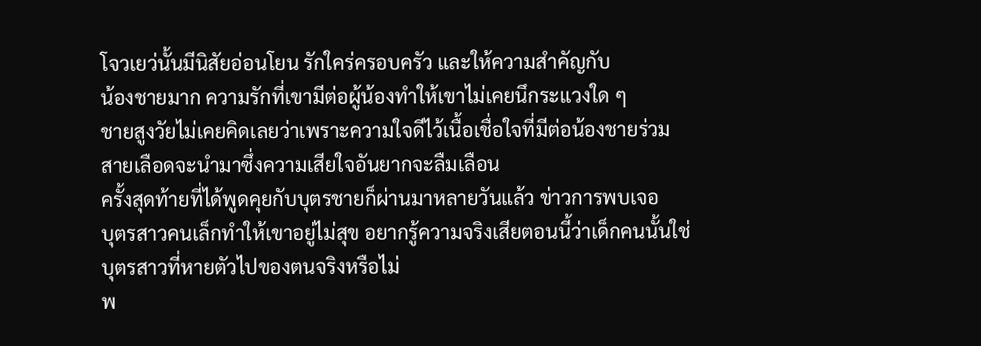โจวเยว่นั้นมีนิสัยอ่อนโยน รักใคร่ครอบครัว และให้ความสำคัญกับ
น้องชายมาก ความรักที่เขามีต่อผู้น้องทำให้เขาไม่เคยนึกระแวงใด ๆ
ชายสูงวัยไม่เคยคิดเลยว่าเพราะความใจดีไว้เนื้อเชื่อใจที่มีต่อน้องชายร่วม
สายเลือดจะนำมาซึ่งความเสียใจอันยากจะลืมเลือน
ครั้งสุดท้ายที่ได้พูดคุยกับบุตรชายก็ผ่านมาหลายวันแล้ว ข่าวการพบเจอ
บุตรสาวคนเล็กทำให้เขาอยู่ไม่สุข อยากรู้ความจริงเสียตอนนี้ว่าเด็กคนนั้นใช่
บุตรสาวที่หายตัวไปของตนจริงหรือไม่
พ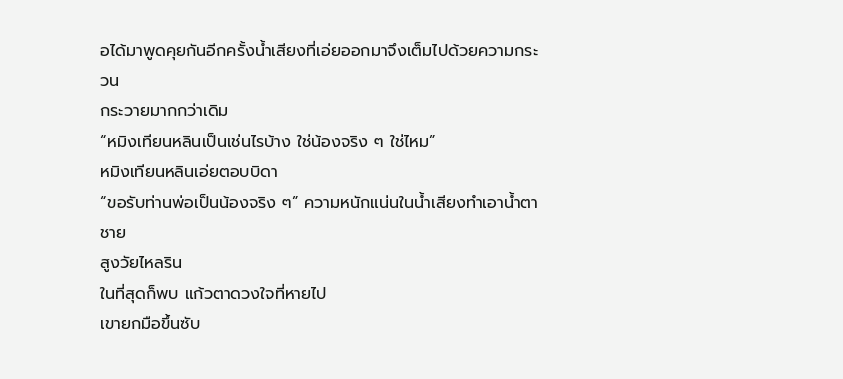อได้มาพูดคุยกันอีกครั้งน้ำเสียงที่เอ่ยออกมาจึงเต็มไปด้วยความกระวน
กระวายมากกว่าเดิม
“หมิงเทียนหลินเป็นเช่นไรบ้าง ใช่น้องจริง ๆ ใช่ไหม”
หมิงเทียนหลินเอ่ยตอบบิดา
“ขอรับท่านพ่อเป็นน้องจริง ๆ” ความหนักแน่นในน้ำเสียงทำเอาน้ำตาชาย
สูงวัยไหลริน
ในที่สุดก็พบ แก้วตาดวงใจที่หายไป
เขายกมือขึ้นซับ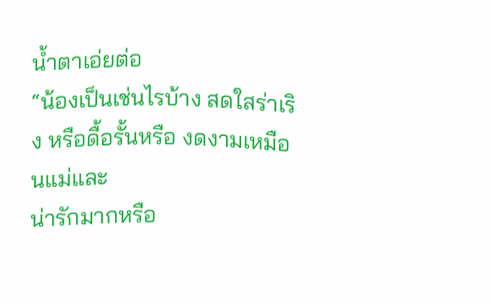น้ำตาเอ่ยต่อ
“น้องเป็นเช่นไรบ้าง สดใสร่าเริง หรือดื้อรั้นหรือ งดงามเหมือนแม่และ
น่ารักมากหรือ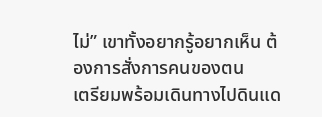ไม่” เขาทั้งอยากรู้อยากเห็น ต้องการสั่งการคนของตน
เตรียมพร้อมเดินทางไปดินแด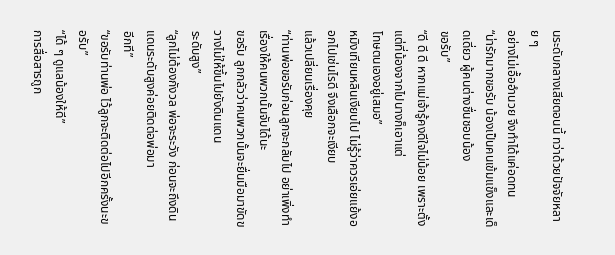นระดับกลางเสียตอนนี้ ทว่าด้วยปัจจัยหลาย ๆ
อย่างไม่เอื้ออำนวย จึงทำได้แค่อดทน
“น่ารักมากขอรับ น้องเป็นคนเข้มแข็งและเด็ดเดี่ยว ผู้คนต่างชื่นชอบน้อง
ขอรับ”
“ดี ดี ดี หากแม่เจ้ารู้คงดีใจไม่น้อย เพราะตั้งแต่ที่น้องจากไปนางก็เอาแต่
โทษตนเองอยู่เสมอ”
หมิงเทียนหลินเงียบไป ไม่รู้ว่าควรเอ่ยแย้งออกไปเช่นไรดี จึงเลือกจะเงียบ
แล้วเปลี่ยนเรื่องคุย
“ท่านพ่อขอรับก่อนลูกจะกลับไป อย่าเพิ่งทำเรื่องให้คนพวกนั้นจับได้นะ
ขอรับ ลูกกลัวว่าคนพวกนั้นจะยื่นมือมาขัดขวางไม่ให้ขึ้นไปยังดินแดน
ระดับสูง”
“ลูกไม่ต้องกังวล พ่อจะระวัง ก่อนจะถึงดินแดนระดับสูงค่อยติดต่อพ่อมา
อีกที”
“ขอรับท่านพ่อ ไว้ลูกจะติดต่อไปอีกครั้งนะขอรับ”
“ได้ ๆ ดูแลน้องให้ดี”
การสื่อสารถูก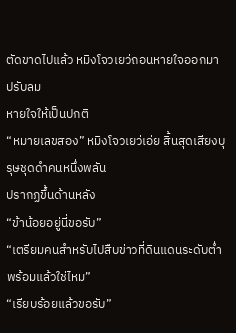ตัดขาดไปแล้ว หมิงโจวเยว่ถอนหายใจออกมา ปรับลม
หายใจให้เป็นปกติ
“หมายเลขสอง” หมิงโจวเยว่เอ่ย สิ้นสุดเสียงบุรุษชุดดำคนหนึ่งพลัน
ปรากฏขึ้นด้านหลัง
“ข้าน้อยอยู่นี่ขอรับ”
“เตรียมคนสำหรับไปสืบข่าวที่ดินแดนระดับต่ำพร้อมแล้วใช่ไหม”
“เรียบร้อยแล้วขอรับ”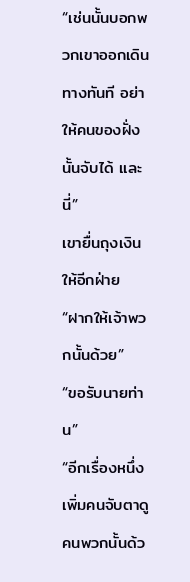“เช่นนั้นบอกพวกเขาออกเดินทางทันที อย่าให้คนของฝั่งนั้นจับได้ และนี่”
เขายื่นถุงเงินให้อีกฝ่าย
“ฝากให้เจ้าพวกนั้นด้วย”
“ขอรับนายท่าน”
“อีกเรื่องหนึ่ง เพิ่มคนจับตาดูคนพวกนั้นด้ว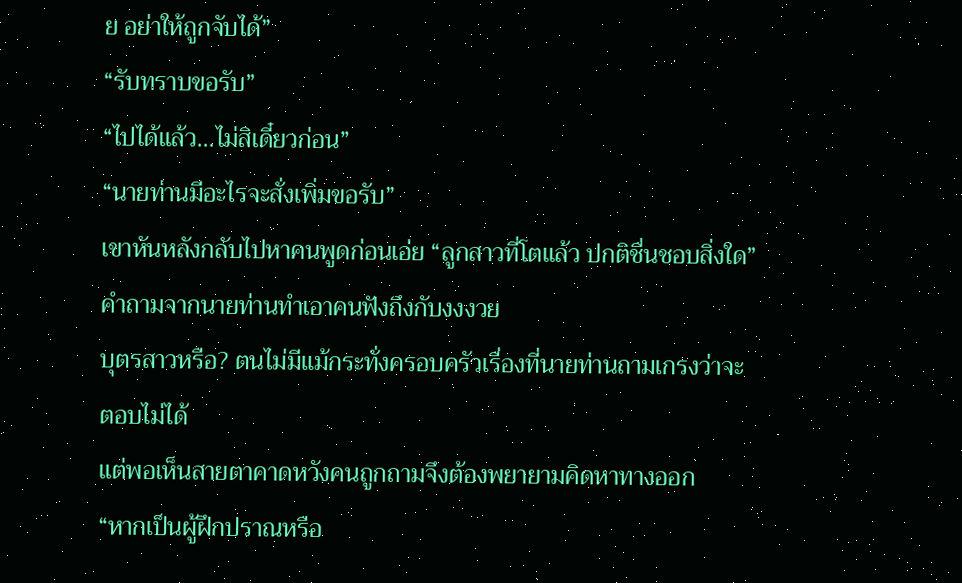ย อย่าให้ถูกจับได้”
“รับทราบขอรับ”
“ไปได้แล้ว…ไม่สิเดี๋ยวก่อน”
“นายท่านมีอะไรจะสั่งเพิ่มขอรับ”
เขาหันหลังกลับไปหาคนพูดก่อนเอ่ย “ลูกสาวที่โตแล้ว ปกติชื่นชอบสิ่งใด”
คำถามจากนายท่านทำเอาคนฟังถึงกับงงงวย
บุตรสาวหรือ? ตนไม่มีแม้กระทั่งครอบครัวเรื่องที่นายท่านถามเกรงว่าจะ
ตอบไม่ได้
แต่พอเห็นสายตาคาดหวังคนถูกถามจึงต้องพยายามคิดหาทางออก
“หากเป็นผู้ฝึกปราณหรือ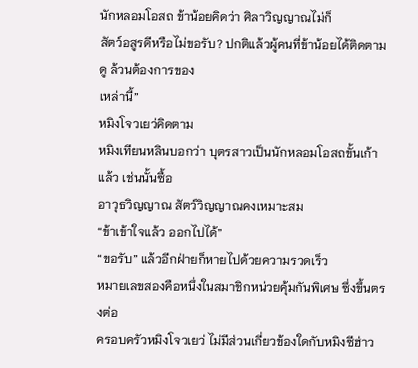นักหลอมโอสถ ข้าน้อยคิดว่า ศิลาวิญญาณไม่ก็
สัตว์อสูรดีหรือไม่ขอรับ? ปกติแล้วผู้คนที่ข้าน้อยได้ติดตามดู ล้วนต้องการของ
เหล่านี้”
หมิงโจวเยว่คิดตาม
หมิงเทียนหลินบอกว่า บุตรสาวเป็นนักหลอมโอสถขั้นเก้าแล้ว เช่นนั้นซื้อ
อาวุธวิญญาณ สัตว์วิญญาณคงเหมาะสม
“ข้าเข้าใจแล้ว ออกไปได้”
“ขอรับ” แล้วอีกฝ่ายก็หายไปด้วยความรวดเร็ว
หมายเลขสองคือหนึ่งในสมาชิกหน่วยคุ้มกันพิเศษ ซึ่งขึ้นตรงต่อ
ครอบครัวหมิงโจวเยว่ ไม่มีส่วนเกี่ยวข้องใดกับหมิงซีฮ่าว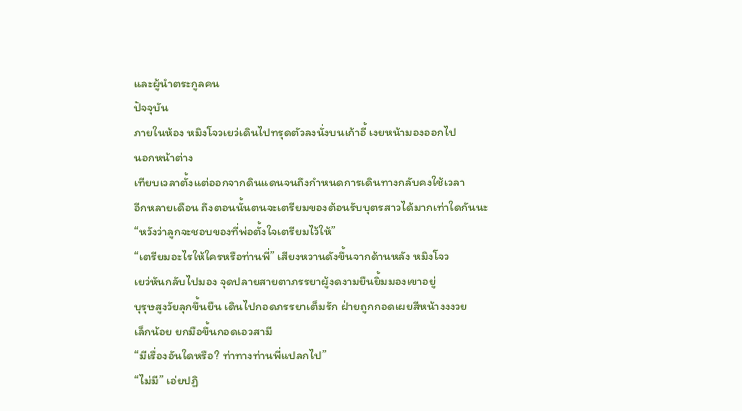และผู้นำตระกูลคน
ปัจจุบัน
ภายในห้อง หมิงโจวเยว่เดินไปทรุดตัวลงนั่งบนเก้าอี้ เงยหน้ามองออกไป
นอกหน้าต่าง
เทียบเวลาตั้งแต่ออกจากดินแดนจนถึงกำหนดการเดินทางกลับคงใช้เวลา
อีกหลายเดือน ถึงตอนนั้นตนจะเตรียมของต้อนรับบุตรสาวได้มากเท่าใดกันนะ
“หวังว่าลูกจะชอบของที่พ่อตั้งใจเตรียมไว้ให้”
“เตรียมอะไรให้ใครหรือท่านพี่” เสียงหวานดังขึ้นจากด้านหลัง หมิงโจว
เยว่หันกลับไปมอง จุดปลายสายตาภรรยาผู้งดงามยืนยิ้มมองเขาอยู่
บุรุษสูงวัยลุกขึ้นยืน เดินไปกอดภรรยาเต็มรัก ฝ่ายถูกกอดเผยสีหน้างงงวย
เล็กน้อย ยกมือขึ้นกอดเอวสามี
“มีเรื่องอันใดหรือ? ท่าทางท่านพี่แปลกไป”
“ไม่มี” เอ่ยปฏิ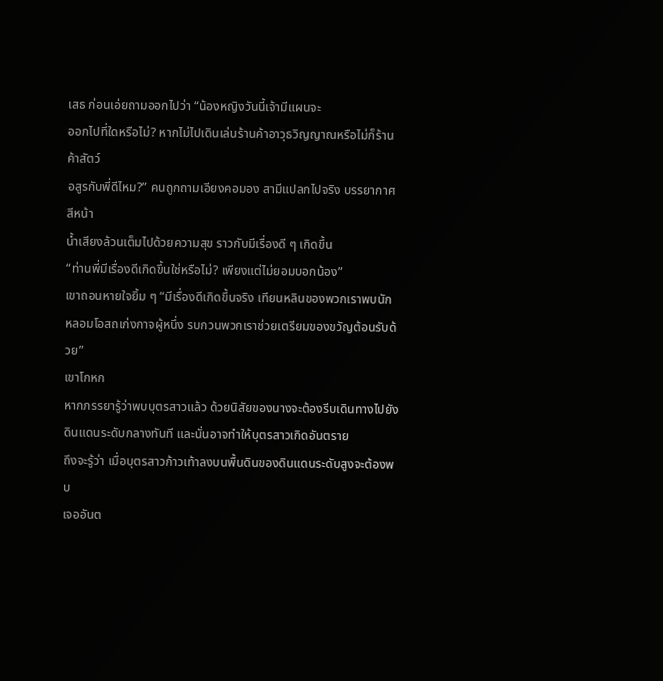เสธ ก่อนเอ่ยถามออกไปว่า “น้องหญิงวันนี้เจ้ามีแผนจะ
ออกไปที่ใดหรือไม่? หากไม่ไปเดินเล่นร้านค้าอาวุธวิญญาณหรือไม่ก็ร้านค้าสัตว์
อสูรกับพี่ดีไหม?” คนถูกถามเอียงคอมอง สามีแปลกไปจริง บรรยากาศ สีหน้า
น้ำเสียงล้วนเต็มไปด้วยความสุข ราวกับมีเรื่องดี ๆ เกิดขึ้น
“ท่านพี่มีเรื่องดีเกิดขึ้นใช่หรือไม่? เพียงแต่ไม่ยอมบอกน้อง”
เขาถอนหายใจยิ้ม ๆ “มีเรื่องดีเกิดขึ้นจริง เทียนหลินของพวกเราพบนัก
หลอมโอสถเก่งกาจผู้หนึ่ง รบกวนพวกเราช่วยเตรียมของขวัญต้อนรับด้วย”
เขาโกหก
หากภรรยารู้ว่าพบบุตรสาวแล้ว ด้วยนิสัยของนางจะต้องรีบเดินทางไปยัง
ดินแดนระดับกลางทันที และนั่นอาจทำให้บุตรสาวเกิดอันตราย
ถึงจะรู้ว่า เมื่อบุตรสาวก้าวเท้าลงบนพื้นดินของดินแดนระดับสูงจะต้องพบ
เจออันต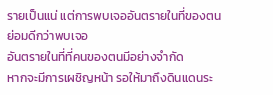รายเป็นแน่ แต่การพบเจออันตรายในที่ของตน ย่อมดีกว่าพบเจอ
อันตรายในที่ที่คนของตนมีอย่างจำกัด
หากจะมีการเผชิญหน้า รอให้มาถึงดินแดนระ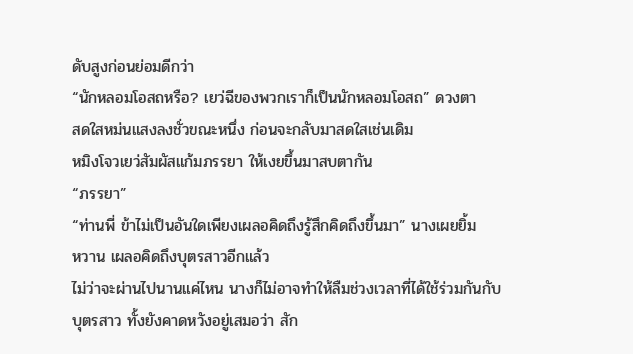ดับสูงก่อนย่อมดีกว่า
“นักหลอมโอสถหรือ? เยว่ฉีของพวกเราก็เป็นนักหลอมโอสถ” ดวงตา
สดใสหม่นแสงลงชั่วขณะหนึ่ง ก่อนจะกลับมาสดใสเช่นเดิม
หมิงโจวเยว่สัมผัสแก้มภรรยา ให้เงยขึ้นมาสบตากัน
“ภรรยา”
“ท่านพี่ ข้าไม่เป็นอันใดเพียงเผลอคิดถึงรู้สึกคิดถึงขึ้นมา” นางเผยยิ้ม
หวาน เผลอคิดถึงบุตรสาวอีกแล้ว
ไม่ว่าจะผ่านไปนานแค่ไหน นางก็ไม่อาจทำให้ลืมช่วงเวลาที่ได้ใช้ร่วมกันกับ
บุตรสาว ทั้งยังคาดหวังอยู่เสมอว่า สัก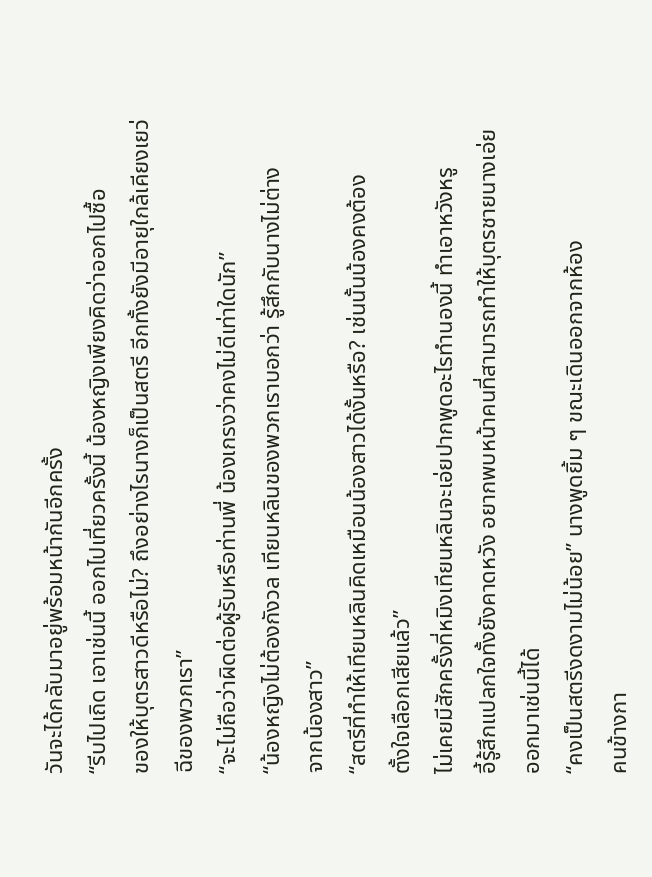วันจะได้กลับมาอยู่พร้อมหน้ากันอีกครั้ง
“รีบไปเถิด เอาเช่นนี้ ออกไปเที่ยวครั้งนี้ น้องหญิงเพียงคิดว่าออกไปซื้อ
ของให้บุตรสาวดีหรือไม่? ถึงอย่างไรนางก็เป็นสตรี อีกทั้งยังมีอายุใกล้เคียงเยว่
ฉีของพวกเรา”
“จะไม่ถือว่าผิดต่อผู้รับหรือท่านพี่ น้องเกรงว่าคงไม่ดีเท่าใดนัก”
“น้องหญิงไม่ต้องกังวล เทียนหลินของพวกเราบอกว่า รู้สึกกับนางไม่ต่าง
จากน้องสาว”
“สตรีที่ทำให้เทียนหลินคิดเหมือนน้องสาวได้งั้นหรือ? เช่นนั้นน้องคงต้อง
ตั้งใจเลือกเสียแล้ว”
ไม่เคยมีสักครั้งที่หมิงเทียนหลินจะเอ่ยปากพูดอะไรทำนองนี้ ทำเอาหวังหรู
อี้รู้สึกแปลกใจทั้งยังคาดหวัง อยากพบหน้าคนที่สามารถทำให้บุตรชายนางเอ่ย
ออกมาเช่นนี้ได้
“คงเป็นสตรีงดงามไม่น้อย” นางพูดยิ้ม ๆ ขณะเดินออกจากห้อง
คนข้างกา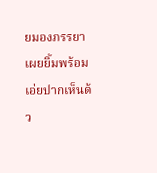ยมองภรรยา เผยยิ้มพร้อมเอ่ยปากเห็นด้ว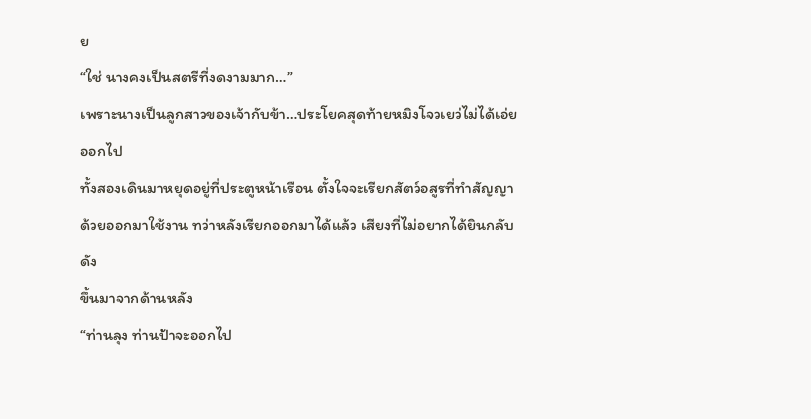ย
“ใช่ นางคงเป็นสตรีที่งดงามมาก…”
เพราะนางเป็นลูกสาวของเจ้ากับข้า…ประโยคสุดท้ายหมิงโจวเยว่ไม่ได้เอ่ย
ออกไป
ทั้งสองเดินมาหยุดอยู่ที่ประตูหน้าเรือน ตั้งใจจะเรียกสัตว์อสูรที่ทำสัญญา
ด้วยออกมาใช้งาน ทว่าหลังเรียกออกมาได้แล้ว เสียงที่ไม่อยากได้ยินกลับดัง
ขึ้นมาจากด้านหลัง
“ท่านลุง ท่านป้าจะออกไป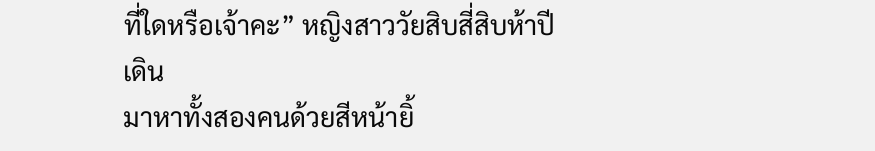ที่ใดหรือเจ้าคะ” หญิงสาววัยสิบสี่สิบห้าปีเดิน
มาหาทั้งสองคนด้วยสีหน้ายิ้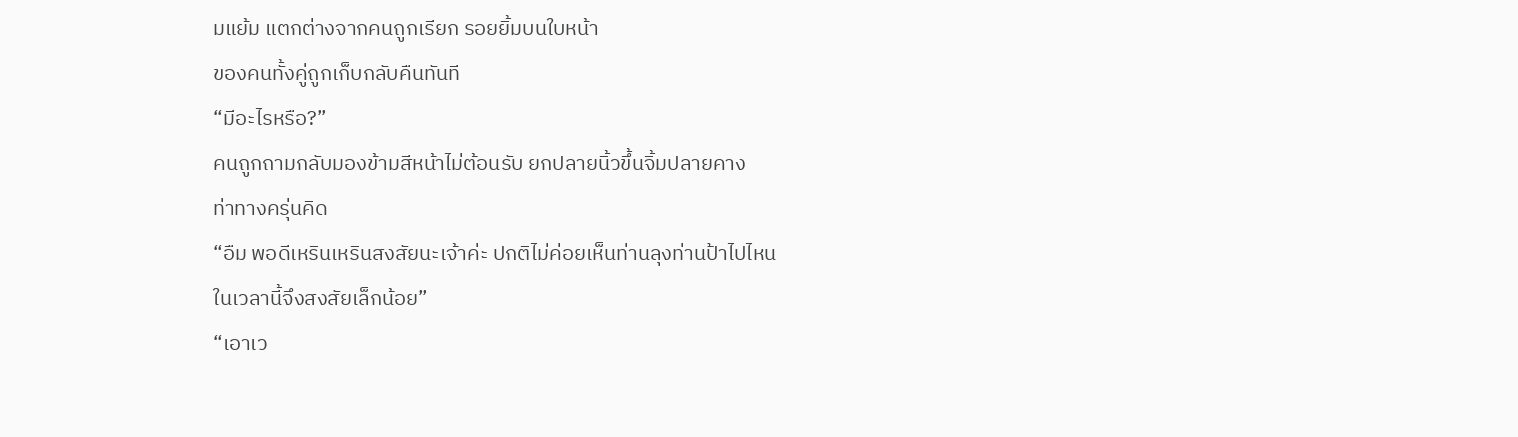มแย้ม แตกต่างจากคนถูกเรียก รอยยิ้มบนใบหน้า
ของคนทั้งคู่ถูกเก็บกลับคืนทันที
“มีอะไรหรือ?”
คนถูกถามกลับมองข้ามสีหน้าไม่ต้อนรับ ยกปลายนิ้วขึ้นจิ้มปลายคาง
ท่าทางครุ่นคิด
“อืม พอดีเหรินเหรินสงสัยนะเจ้าค่ะ ปกติไม่ค่อยเห็นท่านลุงท่านป้าไปไหน
ในเวลานี้จึงสงสัยเล็กน้อย”
“เอาเว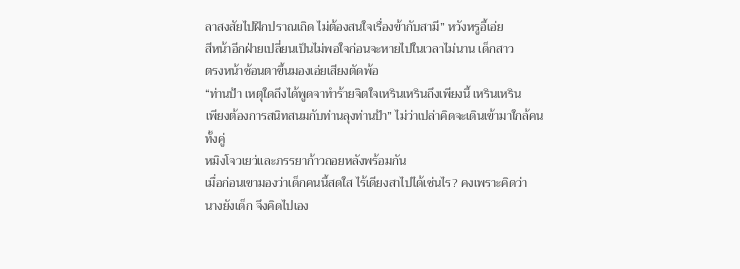ลาสงสัยไปฝึกปราณเถิด ไม่ต้องสนใจเรื่องข้ากับสามี” หวังหรูอี้เอ่ย
สีหน้าอีกฝ่ายเปลี่ยนเป็นไม่พอใจก่อนจะหายไปในเวลาไม่นาน เด็กสาว
ตรงหน้าช้อนตาขึ้นมองเอ่ยเสียงตัดพ้อ
“ท่านป้า เหตุใดถึงได้พูดจาทำร้ายจิตใจเหรินเหรินถึงเพียงนี้ เหรินเหริน
เพียงต้องการสนิทสนมกับท่านลุงท่านป้า” ไม่ว่าเปล่าคิดจะเดินเข้ามาใกล้คน
ทั้งคู่
หมิงโจวเยว่และภรรยาก้าวถอยหลังพร้อมกัน
เมื่อก่อนเขามองว่าเด็กคนนี้สดใส ไร้เดียงสาไปได้เช่นไร? คงเพราะคิดว่า
นางยังเด็ก จึงคิดไปเอง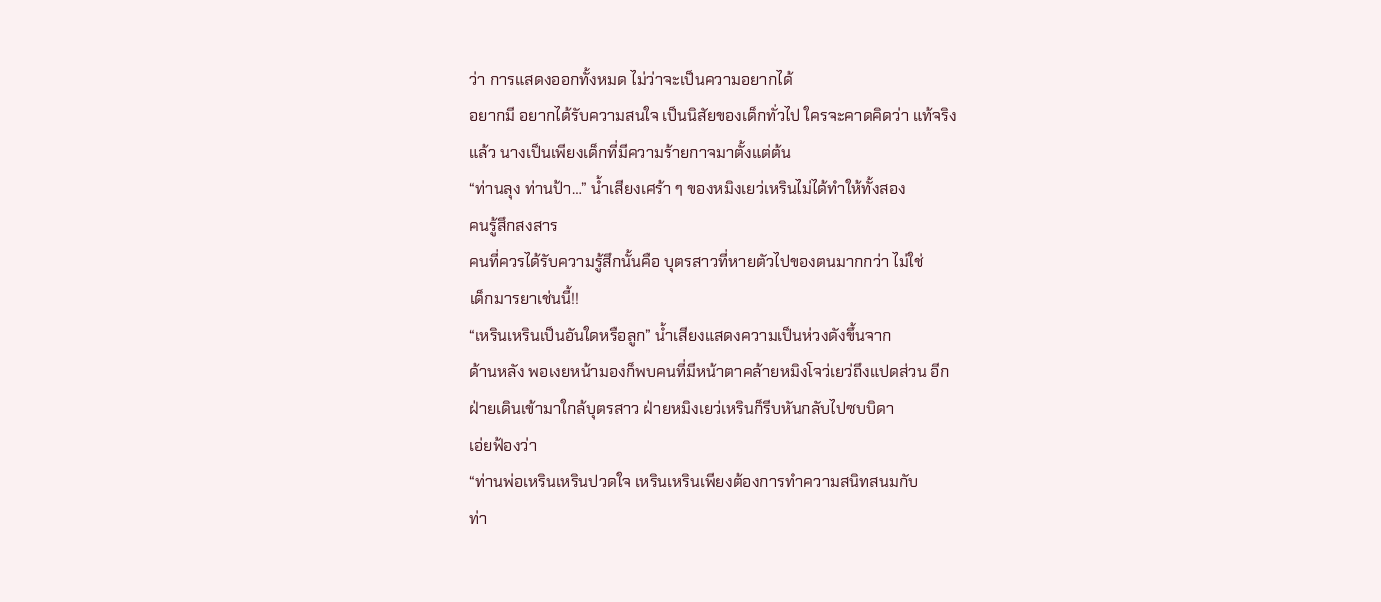ว่า การแสดงออกทั้งหมด ไม่ว่าจะเป็นความอยากได้
อยากมี อยากได้รับความสนใจ เป็นนิสัยของเด็กทั่วไป ใครจะคาดคิดว่า แท้จริง
แล้ว นางเป็นเพียงเด็กที่มีความร้ายกาจมาตั้งแต่ต้น
“ท่านลุง ท่านป้า…” น้ำเสียงเศร้า ๆ ของหมิงเยว่เหรินไม่ได้ทำให้ทั้งสอง
คนรู้สึกสงสาร
คนที่ควรได้รับความรู้สึกนั้นคือ บุตรสาวที่หายตัวไปของตนมากกว่า ไม่ใช่
เด็กมารยาเช่นนี้!!
“เหรินเหรินเป็นอันใดหรือลูก” น้ำเสียงแสดงความเป็นห่วงดังขึ้นจาก
ด้านหลัง พอเงยหน้ามองก็พบคนที่มีหน้าตาคล้ายหมิงโจว่เยว่ถึงแปดส่วน อีก
ฝ่ายเดินเข้ามาใกล้บุตรสาว ฝ่ายหมิงเยว่เหรินก็รีบหันกลับไปซบบิดา
เอ่ยฟ้องว่า
“ท่านพ่อเหรินเหรินปวดใจ เหรินเหรินเพียงต้องการทำความสนิทสนมกับ
ท่า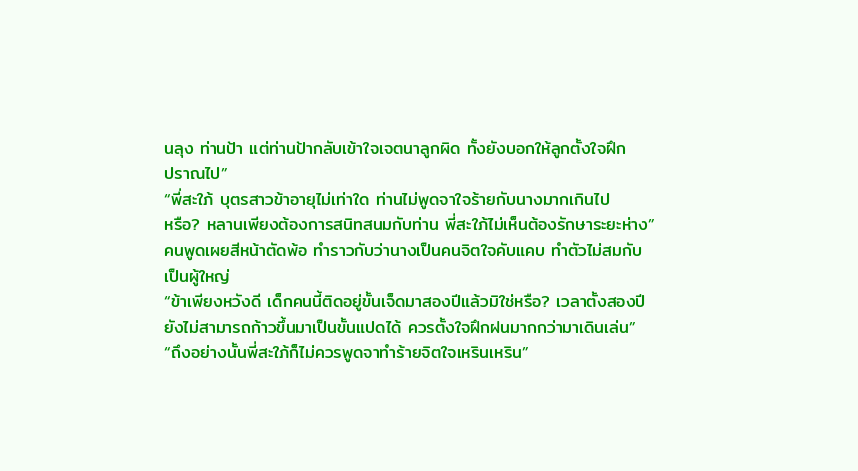นลุง ท่านป้า แต่ท่านป้ากลับเข้าใจเจตนาลูกผิด ทั้งยังบอกให้ลูกตั้งใจฝึก
ปราณไป”
“พี่สะใภ้ บุตรสาวข้าอายุไม่เท่าใด ท่านไม่พูดจาใจร้ายกับนางมากเกินไป
หรือ? หลานเพียงต้องการสนิทสนมกับท่าน พี่สะใภ้ไม่เห็นต้องรักษาระยะห่าง”
คนพูดเผยสีหน้าตัดพ้อ ทำราวกับว่านางเป็นคนจิตใจคับแคบ ทำตัวไม่สมกับ
เป็นผู้ใหญ่
“ข้าเพียงหวังดี เด็กคนนี้ติดอยู่ขั้นเจ็ดมาสองปีแล้วมิใช่หรือ? เวลาตั้งสองปี
ยังไม่สามารถก้าวขึ้นมาเป็นขั้นแปดได้ ควรตั้งใจฝึกฝนมากกว่ามาเดินเล่น”
“ถึงอย่างนั้นพี่สะใภ้ก็ไม่ควรพูดจาทำร้ายจิตใจเหรินเหริน”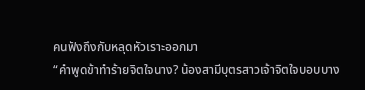คนฟังถึงกับหลุดหัวเราะออกมา
“คำพูดข้าทำร้ายจิตใจนาง? น้องสามีบุตรสาวเจ้าจิตใจบอบบาง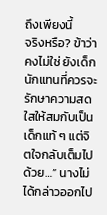ถึงเพียงนี้
จริงหรือ? ข้าว่าคงไม่ใช่ ยังเด็กนักแทนที่ควรจะรักษาความสดใสให้สมกับเป็น
เด็กแท้ ๆ แต่จิตใจกลับเต็มไปด้วย…” นางไม่ได้กล่าวออกไป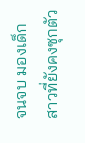จนจบ มองเด็ก
สาวที่ยังคงซุกตัว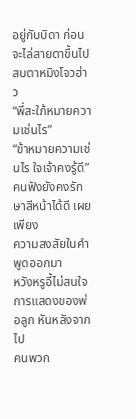อยู่กับบิดา ก่อนจะไล่สายตาขึ้นไปสบตาหมิงโจวฮ่าว
“พี่สะใภ้หมายความเช่นไร”
“ข้าหมายความเช่นไร ใจเจ้าคงรู้ดี” คนฟังยังคงรักษาสีหน้าได้ดี เผยเพียง
ความสงสัยในคำพูดออกมา
หวังหรูอี้ไม่สนใจการแสดงของพ่อลูก หันหลังจากไป
คนพวก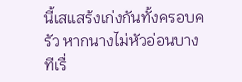นี้เสแสร้งเก่งกันทั้งครอบครัว หากนางไม่หัวอ่อนบางทีเรื่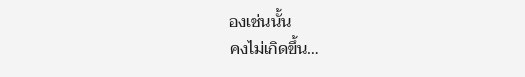องเช่นนั้น
คงไม่เกิดขึ้น…